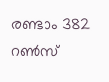രണ്ടാം 382 റണ്‍സ്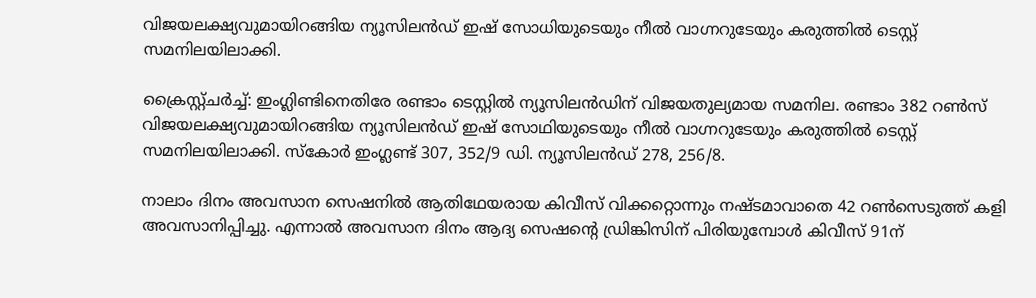വിജയലക്ഷ്യവുമായിറങ്ങിയ ന്യൂസിലന്‍ഡ് ഇഷ് സോധിയുടെയും നീല്‍ വാഗ്നറുടേയും കരുത്തില്‍ ടെസ്റ്റ് സമനിലയിലാക്കി.

ക്രൈസ്റ്റ്ചര്‍ച്ച്: ഇംഗ്ലിണ്ടിനെതിരേ രണ്ടാം ടെസ്റ്റില്‍ ന്യൂസിലന്‍ഡിന് വിജയതുല്യമായ സമനില. രണ്ടാം 382 റണ്‍സ് വിജയലക്ഷ്യവുമായിറങ്ങിയ ന്യൂസിലന്‍ഡ് ഇഷ് സോഥിയുടെയും നീല്‍ വാഗ്നറുടേയും കരുത്തില്‍ ടെസ്റ്റ് സമനിലയിലാക്കി. സ്‌കോര്‍ ഇംഗ്ലണ്ട് 307, 352/9 ഡി. ന്യൂസിലന്‍ഡ് 278, 256/8.

നാലാം ദിനം അവസാന സെഷനില്‍ ആതിഥേയരായ കിവീസ് വിക്കറ്റൊന്നും നഷ്ടമാവാതെ 42 റണ്‍സെടുത്ത് കളി അവസാനിപ്പിച്ചു. എന്നാല്‍ അവസാന ദിനം ആദ്യ സെഷന്റെ ഡ്രിങ്കിസിന് പിരിയുമ്പോള്‍ കിവീസ് 91ന്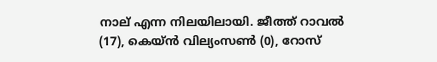നാല് എന്ന നിലയിലായി. ജീത്ത് റാവല്‍ (17), കെയ്ന്‍ വില്യംസണ്‍ (0), റോസ്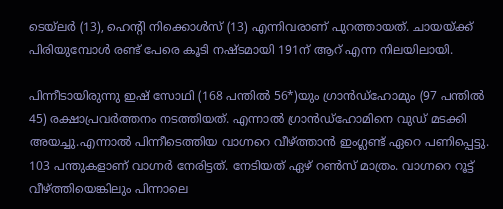ടെയ്‌ലര്‍ (13), ഹെന്റി നിക്കൊള്‍സ് (13) എന്നിവരാണ് പുറത്തായത്. ചായയ്ക്ക് പിരിയുമ്പോള്‍ രണ്ട് പേരെ കൂടി നഷ്ടമായി 191ന് ആറ് എന്ന നിലയിലായി.

പിന്നീടായിരുന്നു ഇഷ് സോഥി (168 പന്തില്‍ 56*)യും ഗ്രാന്‍ഡ്‌ഹോമും (97 പന്തില്‍ 45) രക്ഷാപ്രവര്‍ത്തനം നടത്തിയത്. എന്നാല്‍ ഗ്രാന്‍ഡ്‌ഹോമിനെ വുഡ് മടക്കി അയച്ചു.എന്നാല്‍ പിന്നീടെത്തിയ വാഗ്നറെ വീഴ്ത്താന്‍ ഇംഗ്ലണ്ട് ഏറെ പണിപ്പെട്ടു. 103 പന്തുകളാണ് വാഗ്നര്‍ നേരിട്ടത്. നേടിയത് ഏഴ് റണ്‍സ് മാത്രം. വാഗ്നറെ റൂട്ട് വീഴ്ത്തിയെങ്കിലും പിന്നാലെ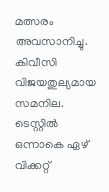മത്സരം അവസാനിച്ചു. കിവീസി വിജയതുല്യമായ സമനില. ടെസ്റ്റില്‍ ഒന്നാകെ ഏഴ് വിക്കറ്റ്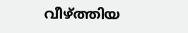വീഴ്ത്തിയ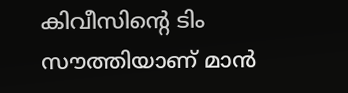കിവീസിന്റെ ടിം സൗത്തിയാണ് മാന്‍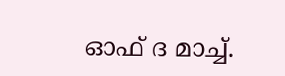ഓഫ് ദ മാച്ച്.